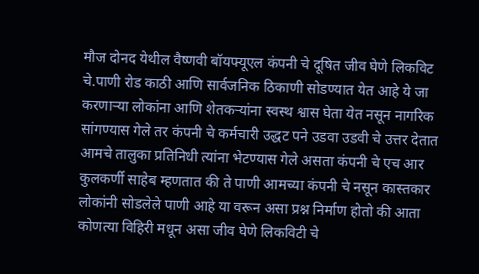मौज दोनद येथील वैष्णवी बॉयफ्यूएल कंपनी चे दूषित जीव घेणे लिकविट चे.पाणी रोड काठी आणि सार्वजनिक ठिकाणी सोडण्यात येत आहे ये जा करणाऱ्या लोकांना आणि शेतकऱ्यांना स्वस्थ श्वास घेता येत नसून नागरिक सांगण्यास गेले तर कंपनी चे कर्मचारी उद्धट पने उडवा उडवी चे उत्तर देतात आमचे तालुका प्रतिनिधी त्यांना भेटण्यास गेले असता कंपनी चे एच आर कुलकर्णी साहेब म्हणतात की ते पाणी आमच्या कंपनी चे नसून कास्तकार लोकांनी सोडलेले पाणी आहे या वरून असा प्रश्न निर्माण होतो की आता कोणत्या विहिरी मधून असा जीव घेणे लिकविटी चे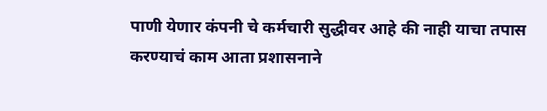पाणी येणार कंपनी चे कर्मचारी सुद्धीवर आहे की नाही याचा तपास करण्याचं काम आता प्रशासनाने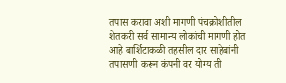तपास करावा अशी मागणी पंचक्रोशीतील शेतकरी सर्व सामान्य लोकांची मागणी होत आहे बार्शिटाकळी तहसील दार साहेबांनी तपासणी करून कंपनी वर योग्य ती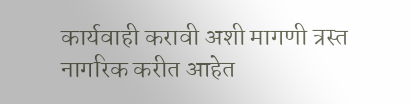कार्यवाही करावी अशी मागणी त्रस्त नागरिक करीत आहेत